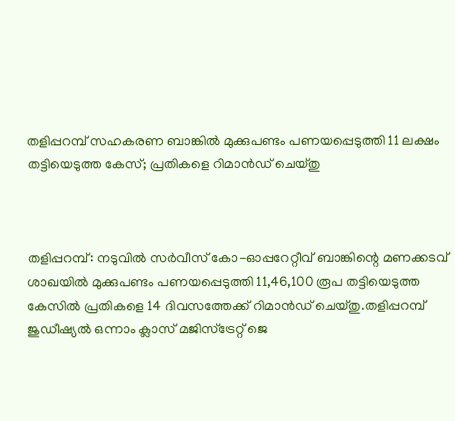തളിപ്പറമ്പ് സഹകരണ ബാങ്കിൽ മുക്കുപണ്ടം പണയപ്പെടുത്തി 11 ലക്ഷം തട്ടിയെടുത്ത കേസ്; പ്രതികളെ റിമാൻഡ് ചെയ്തു



തളിപ്പറമ്പ്: നടുവിൽ സർവീസ് കോ-ഓപ്പറേറ്റീവ് ബാങ്കിന്റെ മണക്കടവ് ശാഖയിൽ മുക്കുപണ്ടം പണയപ്പെടുത്തി 11,46,100 രൂപ തട്ടിയെടുത്ത കേസിൽ പ്രതികളെ 14 ദിവസത്തേക്ക് റിമാൻഡ് ചെയ്തു.തളിപ്പറമ്പ് ജുഡീഷ്യൽ ഒന്നാം ക്ലാസ് മജിസ്ട്രേറ്റ് ജെ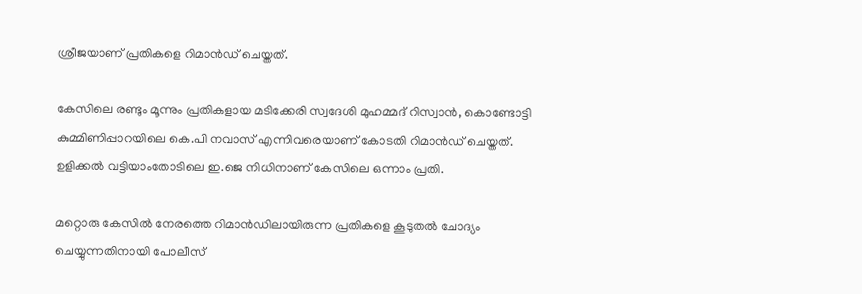ശ്രീജയാണ് പ്രതികളെ റിമാൻഡ് ചെയ്തത്.

കേസിലെ രണ്ടും മൂന്നും പ്രതികളായ മടിക്കേരി സ്വദേശി മുഹമ്മദ് റിസ്വാൻ, കൊണ്ടോട്ടി കുമ്മിണിപ്പാറയിലെ കെ.പി നവാസ് എന്നിവരെയാണ് കോടതി റിമാൻഡ് ചെയ്തത്. ഉളിക്കൽ വട്ടിയാംതോടിലെ ഇ.ജെ നിധിനാണ് കേസിലെ ഒന്നാം പ്രതി.

മറ്റൊരു കേസിൽ നേരത്തെ റിമാൻഡിലായിരുന്ന പ്രതികളെ കൂടുതൽ ചോദ്യം ചെയ്യുന്നതിനായി പോലീസ്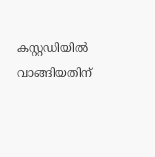കസ്റ്റഡിയിൽ വാങ്ങിയതിന്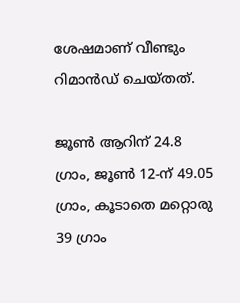ശേഷമാണ് വീണ്ടും റിമാൻഡ് ചെയ്തത്.

ജൂൺ ആറിന് 24.8 ഗ്രാം, ജൂൺ 12-ന് 49.05 ഗ്രാം, കൂടാതെ മറ്റൊരു 39 ഗ്രാം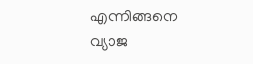എന്നിങ്ങനെ വ്യാജ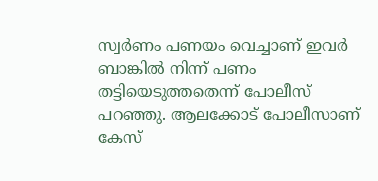സ്വർണം പണയം വെച്ചാണ് ഇവർ ബാങ്കിൽ നിന്ന് പണം തട്ടിയെടുത്തതെന്ന് പോലീസ് പറഞ്ഞു. ആലക്കോട് പോലീസാണ് കേസ്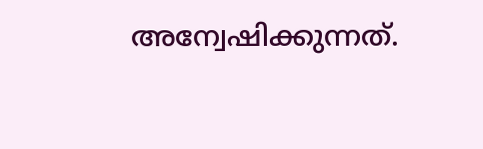അന്വേഷിക്കുന്നത്.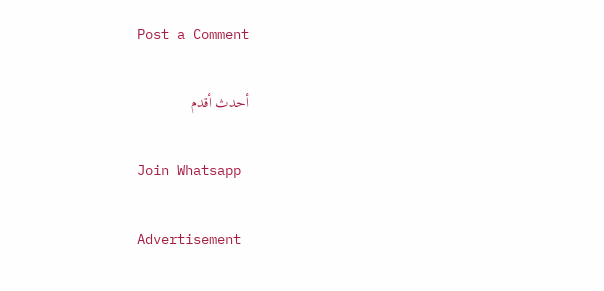Post a Comment

أحدث أقدم

Join Whatsapp

Advertisement